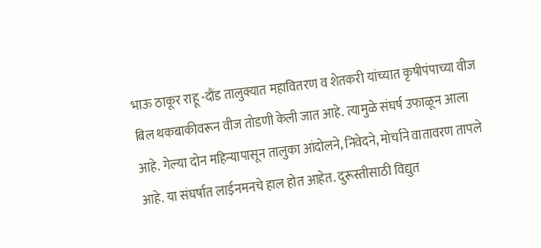भाऊ ठाकूर राहू -दौंड तालुक्यात महावितरण व शेतकरी यांच्यात कृषीपंपाच्या वीज बिल थकबाकीवरून वीज तोडणी केली जात आहे. त्यामुळे संघर्ष उफाळून आला आहे. गेल्या दोन महिन्यापासून तालुका आंदोलने, निवेदने, मोर्चाने वातावरण तापले आहे. या संघर्षात लाईनमनचे हाल होत आहेत. दुरूस्तीसाठी विद्युत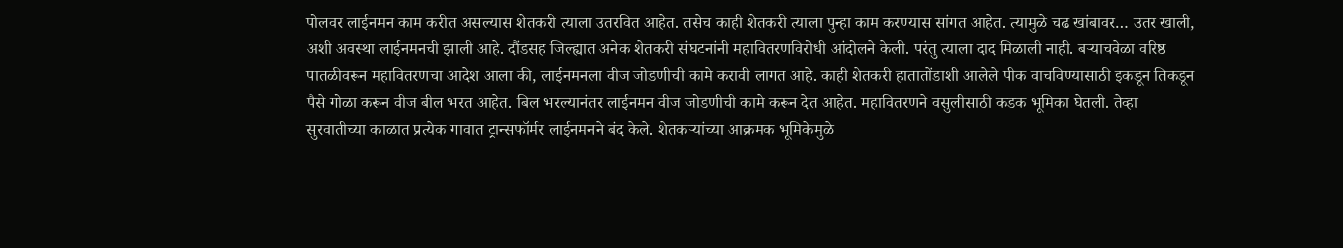पोलवर लाईनमन काम करीत असल्यास शेतकरी त्याला उतरवित आहेत. तसेच काही शेतकरी त्याला पुन्हा काम करण्यास सांगत आहेत. त्यामुळे चढ खांबावर… उतर खाली, अशी अवस्था लाईनमनची झाली आहे. दौंडसह जिल्ह्यात अनेक शेतकरी संघटनांनी महावितरणविरोधी आंदोलने केली. परंतु त्याला दाद मिळाली नाही. बऱ्याचवेळा वरिष्ठ पातळीवरून महावितरणचा आदेश आला की, लाईनमनला वीज जोडणीची कामे करावी लागत आहे. काही शेतकरी हातातोंडाशी आलेले पीक वाचविण्यासाठी इकडून तिकडून पैसे गोळा करून वीज बील भरत आहेत. बिल भरल्यानंतर लाईनमन वीज जोडणीची कामे करून देत आहेत. महावितरणने वसुलीसाठी कडक भूमिका घेतली. तेव्हा सुरवातीच्या काळात प्रत्येक गावात ट्रान्सफॉर्मर लाईनमनने बंद केले. शेतकऱ्यांच्या आक्रमक भूमिकेमुळे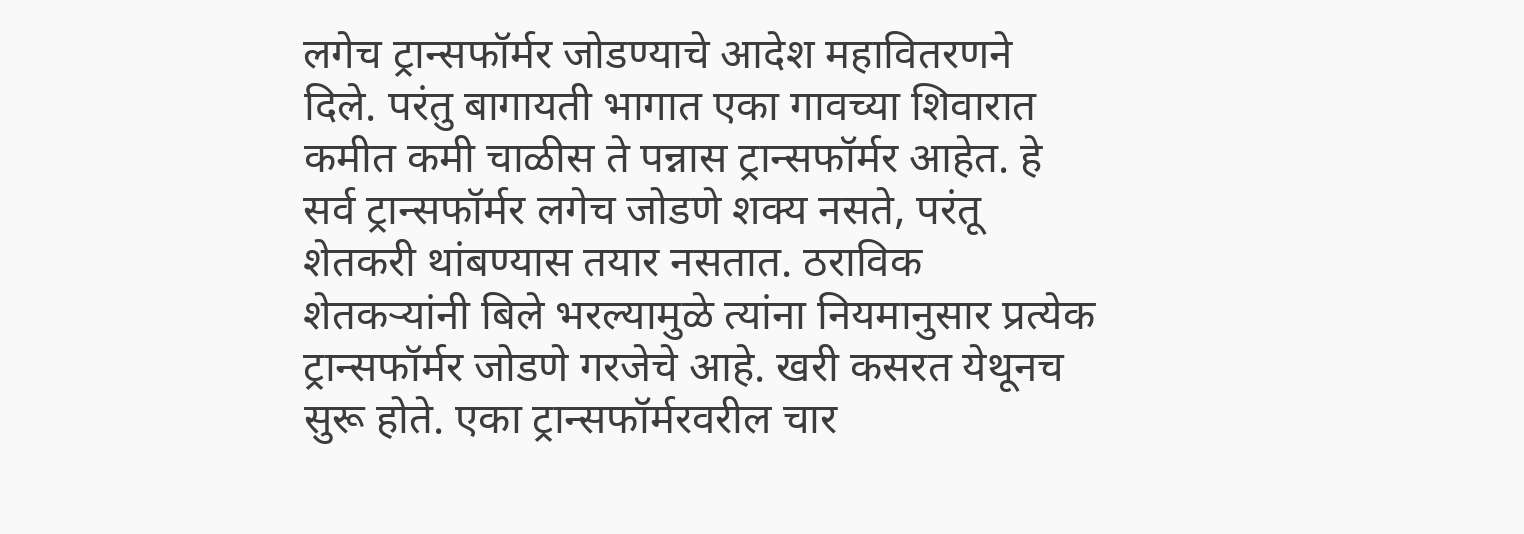लगेच ट्रान्सफॉर्मर जोडण्याचे आदेश महावितरणने दिले. परंतु बागायती भागात एका गावच्या शिवारात कमीत कमी चाळीस ते पन्नास ट्रान्सफॉर्मर आहेत. हे सर्व ट्रान्सफॉर्मर लगेच जोडणे शक्य नसते, परंतू शेतकरी थांबण्यास तयार नसतात. ठराविक शेतकऱ्यांनी बिले भरल्यामुळे त्यांना नियमानुसार प्रत्येक ट्रान्सफॉर्मर जोडणे गरजेचे आहे. खरी कसरत येथूनच सुरू होते. एका ट्रान्सफॉर्मरवरील चार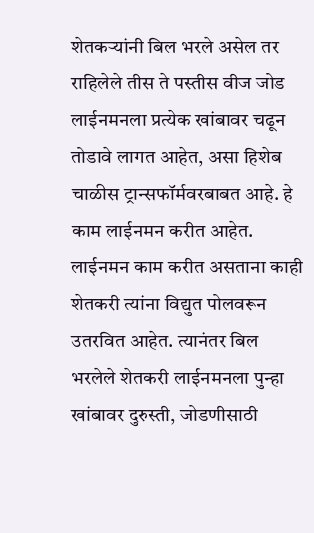शेतकऱ्यांनी बिल भरले असेल तर राहिलेले तीस ते पस्तीस वीज जोड लाईनमनला प्रत्येक खांबावर चढून तोडावे लागत आहेत, असा हिशेब चाळीस ट्रान्सफॉर्मवरबाबत आहे. हे काम लाईनमन करीत आहेत. लाईनमन काम करीत असताना काही शेतकरी त्यांना विद्युत पोलवरून उतरवित आहेत. त्यानंतर बिल भरलेले शेतकरी लाईनमनला पुन्हा खांबावर दुरुस्ती, जोडणीसाठी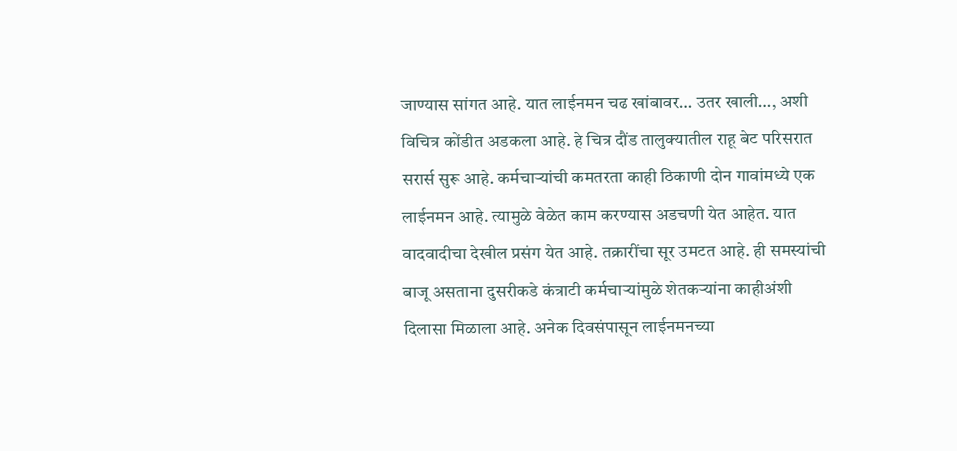जाण्यास सांगत आहे. यात लाईनमन चढ खांबावर… उतर खाली…, अशी विचित्र कोंडीत अडकला आहे. हे चित्र दौंड तालुक्यातील राहू बेट परिसरात सरार्स सुरू आहे. कर्मचाऱ्यांची कमतरता काही ठिकाणी दोन गावांमध्ये एक लाईनमन आहे. त्यामुळे वेळेत काम करण्यास अडचणी येत आहेत. यात वादवादीचा देखील प्रसंग येत आहे. तक्रारींचा सूर उमटत आहे. ही समस्यांची बाजू असताना दुसरीकडे कंत्राटी कर्मचाऱ्यांमुळे शेतकऱ्यांना काहीअंशी दिलासा मिळाला आहे. अनेक दिवसंपासून लाईनमनच्या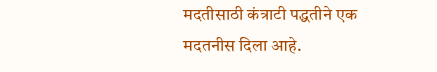मदतीसाठी कंत्राटी पद्धतीने एक मदतनीस दिला आहे.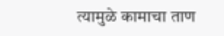त्यामुळे कामाचा ताण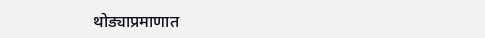थोड्याप्रमाणात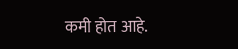कमी होत आहे.